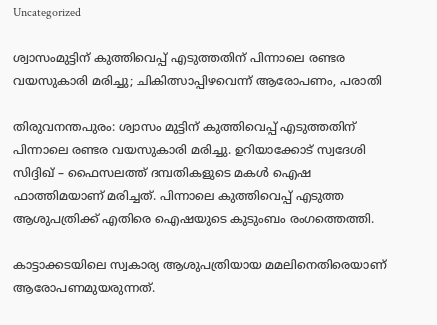Uncategorized

ശ്വാസംമുട്ടിന് കുത്തിവെപ്പ് എടുത്തതിന് പിന്നാലെ രണ്ടര വയസുകാരി മരിച്ചു; ചികിത്സാപ്പിഴവെന്ന് ആരോപണം, പരാതി

തിരുവനന്തപുരം: ശ്വാസം മുട്ടിന് കുത്തിവെപ്പ് എടുത്തതിന് പിന്നാലെ രണ്ടര വയസുകാരി മരിച്ചു. ഉറിയാക്കോട് സ്വദേശി സിദ്ദിഖ് – ഫൈസലത്ത് ദമ്പതികളുടെ മകൾ ഐഷ ഫാത്തിമയാണ് മരിച്ചത്. പിന്നാലെ കുത്തിവെപ്പ് എടുത്ത ആശുപത്രിക്ക് എതിരെ ഐഷയുടെ കുടുംബം രംഗത്തെത്തി.

കാട്ടാക്കടയിലെ സ്വകാര്യ ആശുപത്രിയായ മമലിനെതിരെയാണ് ആരോപണമുയരുന്നത്.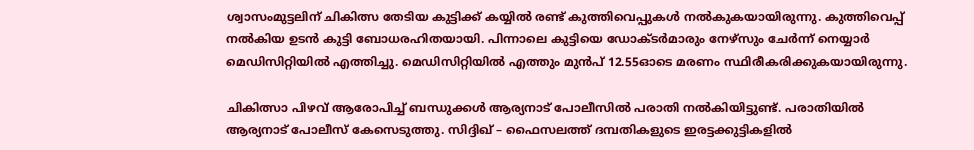ശ്വാസംമുട്ടലിന് ചികിത്സ തേടിയ കുട്ടിക്ക് കയ്യിൽ രണ്ട് കുത്തിവെപ്പുകൾ നൽകുകയായിരുന്നു. കുത്തിവെപ്പ് നൽകിയ ഉടൻ കുട്ടി ബോധരഹിതയായി. പിന്നാലെ കുട്ടിയെ ഡോക്ടർമാരും നേഴ്സും ചേർന്ന് നെയ്യാർ മെഡിസിറ്റിയിൽ എത്തിച്ചു. മെഡിസിറ്റിയിൽ എത്തും മുൻപ് 12.55ഓടെ മരണം സ്ഥിരീകരിക്കുകയായിരുന്നു.

ചികിത്സാ പിഴവ് ആരോപിച്ച് ബന്ധുക്കൾ ആര്യനാട് പോലീസിൽ പരാതി നൽകിയിട്ടുണ്ട്. പരാതിയിൽ ആര്യനാട് പോലീസ് കേസെടുത്തു. സിദ്ദിഖ് – ഫൈസലത്ത് ദമ്പതികളുടെ ഇരട്ടക്കുട്ടികളിൽ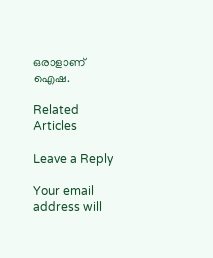ഒരാളാണ് ഐഷ.

Related Articles

Leave a Reply

Your email address will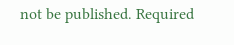not be published. Required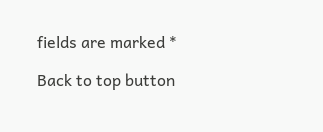fields are marked *

Back to top button